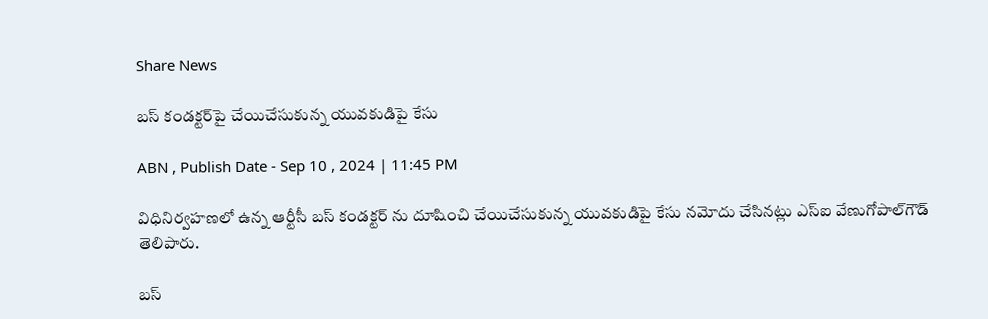Share News

బస్‌ కండక్టర్‌పై చేయిచేసుకున్న యువకుడిపై కేసు

ABN , Publish Date - Sep 10 , 2024 | 11:45 PM

విధినిర్వహణలో ఉన్న ఆర్టీసీ బస్‌ కండక్టర్‌ ను దూషించి చేయిచేసుకున్న యువకుడిపై కేసు నమోదు చేసినట్లు ఎస్‌ఐ వేణుగోపాల్‌గౌడ్‌ తెలిపారు.

బస్‌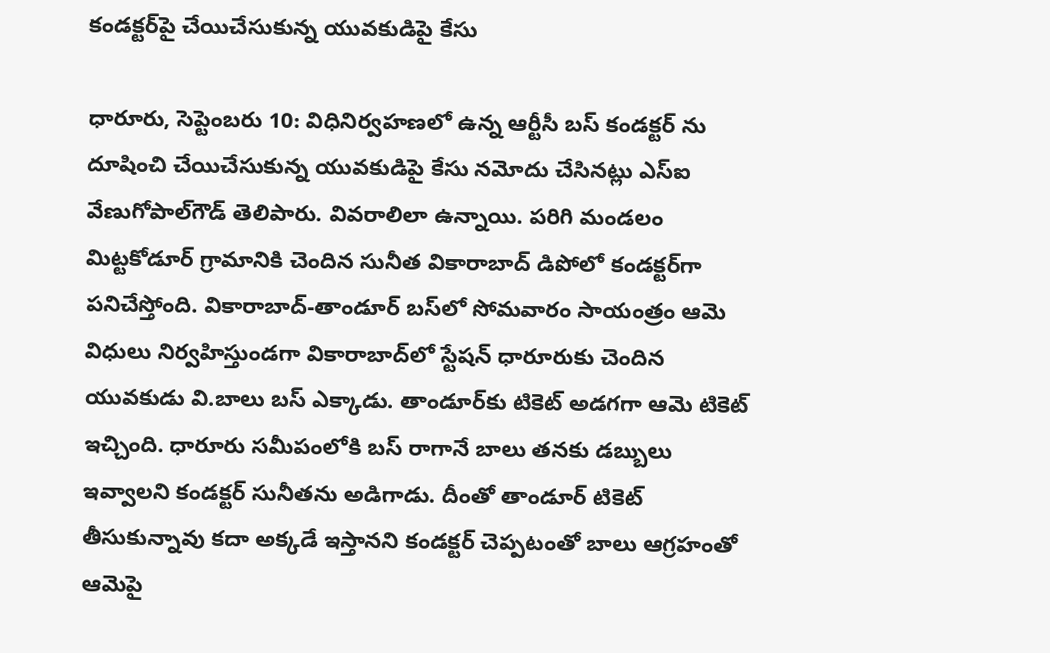కండక్టర్‌పై చేయిచేసుకున్న యువకుడిపై కేసు

ధారూరు, సెప్టెంబరు 10: విధినిర్వహణలో ఉన్న ఆర్టీసీ బస్‌ కండక్టర్‌ ను దూషించి చేయిచేసుకున్న యువకుడిపై కేసు నమోదు చేసినట్లు ఎస్‌ఐ వేణుగోపాల్‌గౌడ్‌ తెలిపారు. వివరాలిలా ఉన్నాయి. పరిగి మండలం మిట్టకోడూర్‌ గ్రామానికి చెందిన సునీత వికారాబాద్‌ డిపోలో కండక్టర్‌గా పనిచేస్తోంది. వికారాబాద్‌-తాండూర్‌ బస్‌లో సోమవారం సాయంత్రం ఆమె విధులు నిర్వహిస్తుండగా వికారాబాద్‌లో స్టేషన్‌ ధారూరుకు చెందిన యువకుడు వి.బాలు బస్‌ ఎక్కాడు. తాండూర్‌కు టికెట్‌ అడగగా ఆమె టికెట్‌ ఇచ్చింది. ధారూరు సమీపంలోకి బస్‌ రాగానే బాలు తనకు డబ్బులు ఇవ్వాలని కండక్టర్‌ సునీతను అడిగాడు. దీంతో తాండూర్‌ టికెట్‌ తీసుకున్నావు కదా అక్కడే ఇస్తానని కండక్టర్‌ చెప్పటంతో బాలు ఆగ్రహంతో ఆమెపై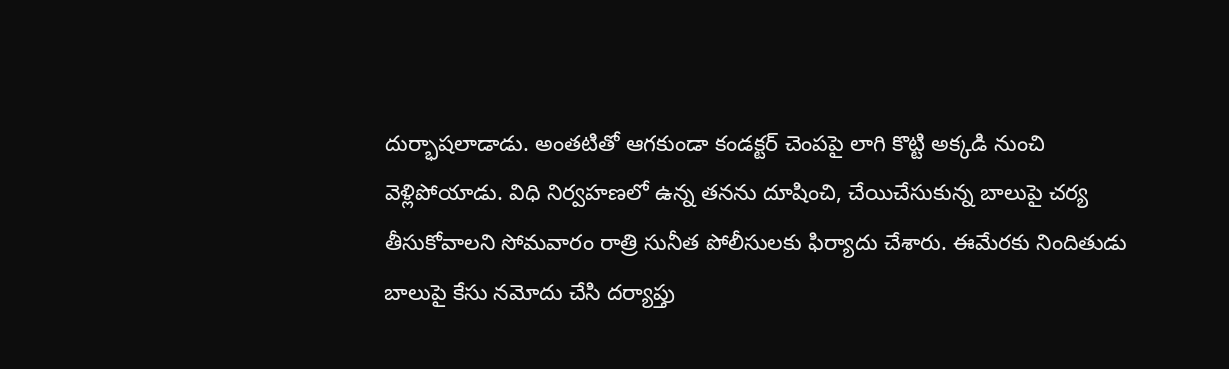దుర్భాషలాడాడు. అంతటితో ఆగకుండా కండక్టర్‌ చెంపపై లాగి కొట్టి అక్కడి నుంచి వెళ్లిపోయాడు. విధి నిర్వహణలో ఉన్న తనను దూషించి, చేయిచేసుకున్న బాలుపై చర్య తీసుకోవాలని సోమవారం రాత్రి సునీత పోలీసులకు ఫిర్యాదు చేశారు. ఈమేరకు నిందితుడు బాలుపై కేసు నమోదు చేసి దర్యాప్తు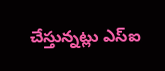చేస్తున్నట్లు ఎస్‌ఐ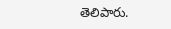తెలిపారు.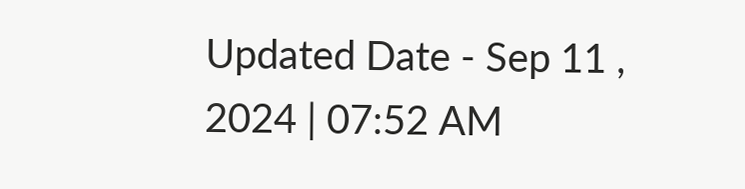Updated Date - Sep 11 , 2024 | 07:52 AM